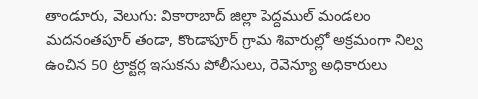తాండూరు, వెలుగు: వికారాబాద్ జిల్లా పెద్దముల్ మండలం మదనంతపూర్ తండా, కొండాపూర్ గ్రామ శివారుల్లో అక్రమంగా నిల్వ ఉంచిన 50 ట్రాక్టర్ల ఇసుకను పోలీసులు, రెవెన్యూ అధికారులు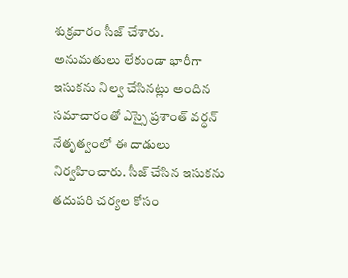శుక్రవారం సీజ్ చేశారు. అనుమతులు లేకుండా భారీగా ఇసుకను నిల్వ చేసినట్లు అందిన సమాచారంతో ఎస్సై ప్రశాంత్ వర్ధన్ నేతృత్వంలో ఈ దాడులు నిర్వహించారు. సీజ్ చేసిన ఇసుకను తదుపరి చర్యల కోసం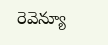రెవెన్యూ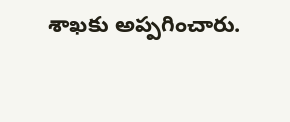శాఖకు అప్పగించారు.